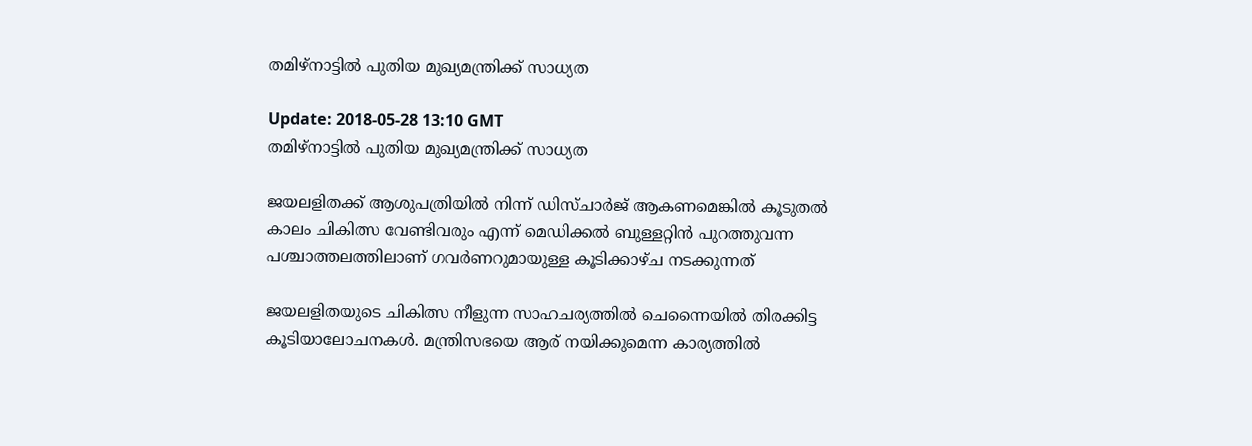തമിഴ്‍നാട്ടില്‍ പുതിയ മുഖ്യമന്ത്രിക്ക് സാധ്യത

Update: 2018-05-28 13:10 GMT
തമിഴ്‍നാട്ടില്‍ പുതിയ മുഖ്യമന്ത്രിക്ക് സാധ്യത

ജയലളിതക്ക് ആശുപത്രിയില്‍ നിന്ന് ഡിസ്ചാര്‍ജ് ആകണമെങ്കില്‍ കൂടുതല്‍ കാലം ചികിത്സ വേണ്ടിവരും എന്ന് മെഡിക്കല്‍ ബുള്ളറ്റിന്‍ പുറത്തുവന്ന പശ്ചാത്തലത്തിലാണ് ഗവര്‍ണറുമായുള്ള കൂടിക്കാഴ്ച നടക്കുന്നത്

ജയലളിതയുടെ ചികിത്സ നീളുന്ന സാഹചര്യത്തില്‍ ചെന്നൈയില്‍ തിരക്കിട്ട കൂടിയാലോചനകള്‍. മന്ത്രിസഭയെ ആര് നയിക്കുമെന്ന കാര്യത്തില്‍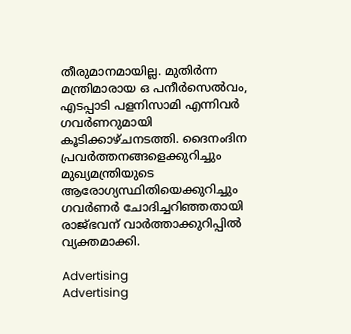തീരുമാനമായില്ല. മുതിര്‍ന്ന മന്ത്രിമാരായ ഒ പനീര്‍സെല്‍വം, എടപ്പാടി പളനിസാമി എന്നിവര്‍ ഗവര്‍ണറുമായി കൂടിക്കാഴ്ചനടത്തി. ദൈനംദിന പ്രവര്‍ത്തനങ്ങളെക്കുറിച്ചും മുഖ്യമന്ത്രിയുടെ ആരോഗ്യസ്ഥിതിയെക്കുറിച്ചും ഗവര്‍ണര്‍ ചോദിച്ചറിഞ്ഞതായി രാജ്‍ഭവന് വാര്‍ത്താക്കുറിപ്പില്‍ വ്യക്തമാക്കി.

Advertising
Advertising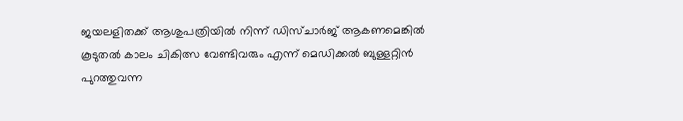ജയലളിതക്ക് ആശുപത്രിയില്‍ നിന്ന് ഡിസ്ചാര്‍ജ് ആകണമെങ്കില്‍ കൂടുതല്‍ കാലം ചികിത്സ വേണ്ടിവരും എന്ന് മെഡിക്കല്‍ ബുള്ളറ്റിന്‍ പുറത്തുവന്ന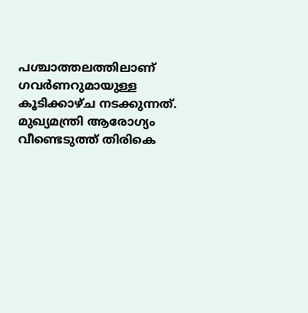പശ്ചാത്തലത്തിലാണ് ഗവര്‍ണറുമായുള്ള കൂടിക്കാഴ്ച നടക്കുന്നത്. മുഖ്യമന്ത്രി ആരോഗ്യം വീണ്ടെടുത്ത് തിരികെ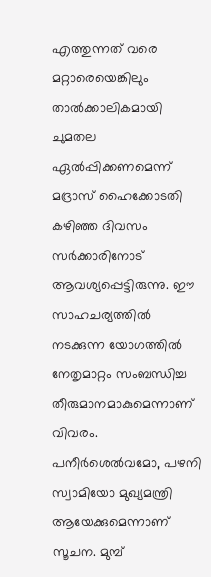എത്തുന്നത് വരെ മറ്റാരെയെങ്കിലും താല്‍ക്കാലികമായി ചുമതല ഏല്‍പ്പിക്കണമെന്ന് മദ്രാസ് ഹൈക്കോടതി കഴിഞ്ഞ ദിവസം സര്‍ക്കാരിനോട് ആവശ്യപ്പെട്ടിരുന്നു. ഈ സാഹചര്യത്തില്‍ നടക്കുന്ന യോഗത്തില്‍ നേതൃമാറ്റം സംബന്ധിച്ച തീരുമാനമാകുമെന്നാണ് വിവരം. പനീര്‍ശെല്‍വമോ, പഴനി സ്വാമിയോ മുഖ്യമന്ത്രി ആയേക്കുമെന്നാണ് സൂചന. മുമ്പ്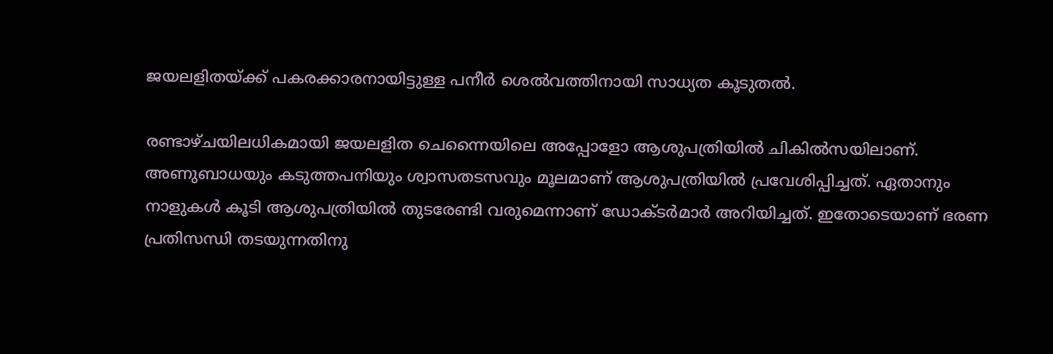ജയലളിതയ്ക്ക് പകരക്കാരനായിട്ടുള്ള പനീര്‍ ശെല്‍വത്തിനായി സാധ്യത കൂടുതല്‍.

രണ്ടാഴ്ചയിലധികമായി ജയലളിത ചെന്നൈയിലെ അപ്പോളോ ആശുപത്രിയിൽ ചികിൽസയിലാണ്. അണുബാധയും കടുത്തപനിയും ശ്വാസതടസവും മൂലമാണ് ആശുപത്രിയിൽ പ്രവേശിപ്പിച്ചത്. ഏതാനും നാളുകള്‍ കൂടി ആശുപത്രിയിൽ തുടരേണ്ടി വരുമെന്നാണ് ഡോക്ടർമാർ അറിയിച്ചത്. ഇതോടെയാണ് ഭരണ പ്രതിസന്ധി തടയുന്നതിനു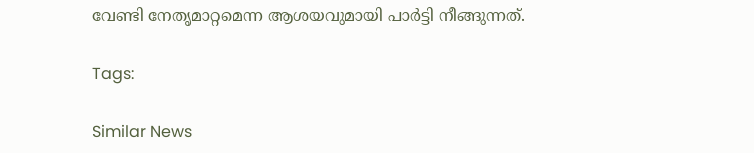വേണ്ടി നേതൃമാറ്റമെന്ന ആശയവുമായി പാർട്ടി നീങ്ങുന്നത്.

Tags:

Similar News